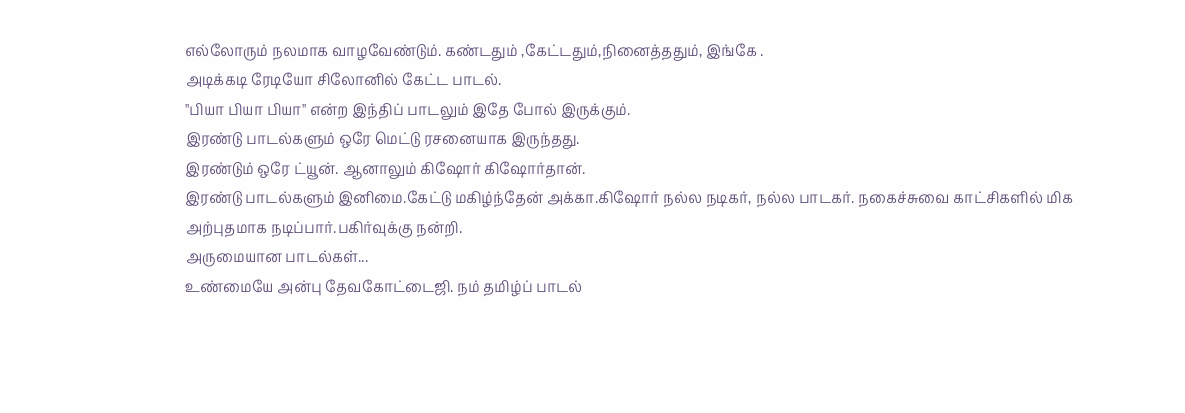எல்லோரும் நலமாக வாழவேண்டும். கண்டதும் ,கேட்டதும்,நினைத்ததும், இங்கே .
அடிக்கடி ரேடியோ சிலோனில் கேட்ட பாடல்.
''பியா பியா பியா'' என்ற இந்திப் பாடலும் இதே போல் இருக்கும்.
இரண்டு பாடல்களும் ஒரே மெட்டு ரசனையாக இருந்தது.
இரண்டும் ஒரே ட்யூன். ஆனாலும் கிஷோர் கிஷோர்தான்.
இரண்டு பாடல்களும் இனிமை.கேட்டு மகிழ்ந்தேன் அக்கா.கிஷோர் நல்ல நடிகர், நல்ல பாடகர். நகைச்சுவை காட்சிகளில் மிக அற்புதமாக நடிப்பார்.பகிர்வுக்கு நன்றி.
அருமையான பாடல்கள்...
உண்மையே அன்பு தேவகோட்டைஜி. நம் தமிழ்ப் பாடல்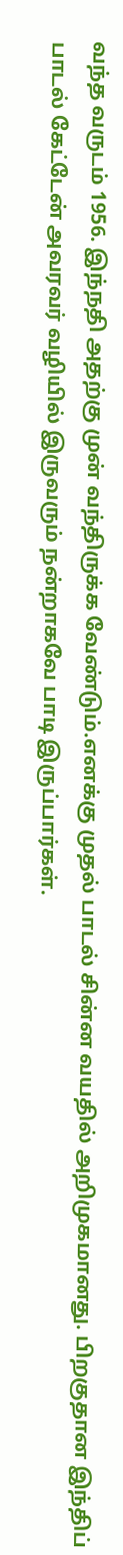வந்த வருடம் 1956. இந்நதி அதற்கு முன் வந்திருக்க வேண்டும்.எனக்கு முதல் பாடல் சின்ன வயதில் அறிமுகமானது. பிறகுதான இந்திப் பாடல் கேட்டேன் அவரவர் வழியில் இருவரும் நன்றாகவே பாடி இருப்பார்கள்.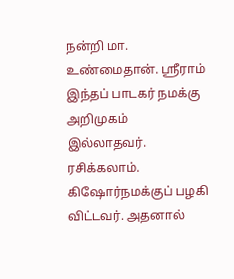நன்றி மா.
உண்மைதான். ஶ்ரீராம் இந்தப் பாடகர் நமக்கு அறிமுகம் இல்லாதவர். ரசிக்கலாம். கிஷோர்நமக்குப் பழகி விட்டவர். அதனால்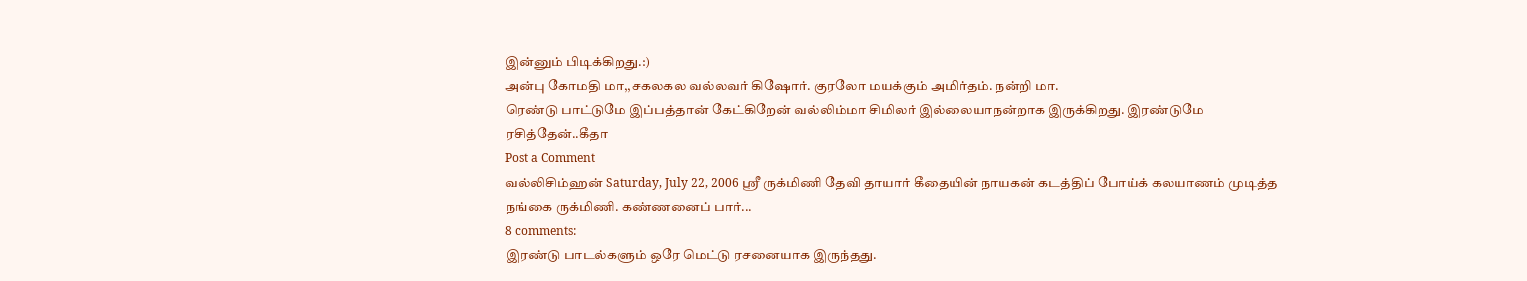இன்னும் பிடிக்கிறது.:)
அன்பு கோமதி மா,,சகலகல வல்லவர் கிஷோர். குரலோ மயக்கும் அமிர்தம். நன்றி மா.
ரெண்டு பாட்டுமே இப்பத்தான் கேட்கிறேன் வல்லிம்மா சிமிலர் இல்லையாநன்றாக இருக்கிறது. இரண்டுமே ரசித்தேன்..கீதா
Post a Comment
வல்லிசிம்ஹன் Saturday, July 22, 2006 ஸ்ரீ ருக்மிணி தேவி தாயார் கீதையின் நாயகன் கடத்திப் போய்க் கலயாணம் முடித்த நங்கை ருக்மிணி. கண்ணனைப் பார்...
8 comments:
இரண்டு பாடல்களும் ஒரே மெட்டு ரசனையாக இருந்தது.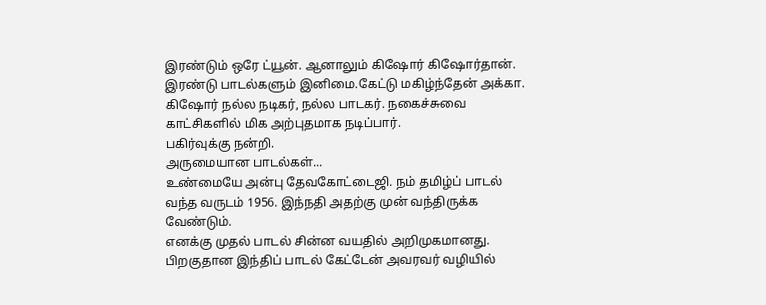இரண்டும் ஒரே ட்யூன். ஆனாலும் கிஷோர் கிஷோர்தான்.
இரண்டு பாடல்களும் இனிமை.கேட்டு மகிழ்ந்தேன் அக்கா.
கிஷோர் நல்ல நடிகர், நல்ல பாடகர். நகைச்சுவை காட்சிகளில் மிக அற்புதமாக நடிப்பார்.
பகிர்வுக்கு நன்றி.
அருமையான பாடல்கள்...
உண்மையே அன்பு தேவகோட்டைஜி. நம் தமிழ்ப் பாடல் வந்த வருடம் 1956. இந்நதி அதற்கு முன் வந்திருக்க வேண்டும்.
எனக்கு முதல் பாடல் சின்ன வயதில் அறிமுகமானது. பிறகுதான இந்திப் பாடல் கேட்டேன் அவரவர் வழியில்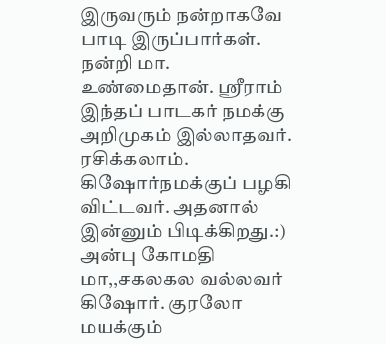இருவரும் நன்றாகவே பாடி இருப்பார்கள். நன்றி மா.
உண்மைதான். ஶ்ரீராம்
இந்தப் பாடகர் நமக்கு அறிமுகம் இல்லாதவர். ரசிக்கலாம். கிஷோர்நமக்குப் பழகி விட்டவர். அதனால் இன்னும் பிடிக்கிறது.:)
அன்பு கோமதி மா,,சகலகல வல்லவர் கிஷோர். குரலோ மயக்கும்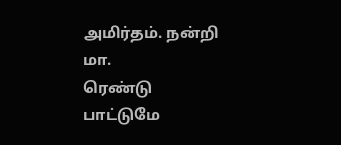அமிர்தம். நன்றி மா.
ரெண்டு பாட்டுமே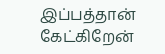இப்பத்தான் கேட்கிறேன்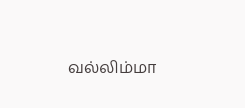வல்லிம்மா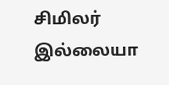சிமிலர் இல்லையா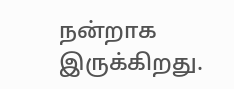நன்றாக இருக்கிறது.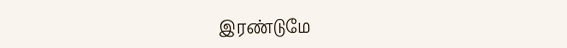இரண்டுமே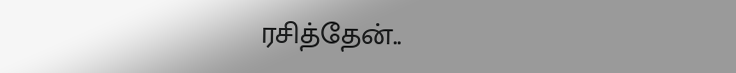ரசித்தேன்..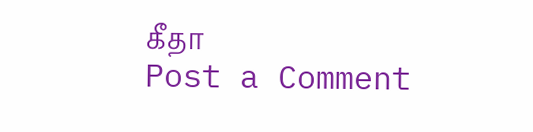கீதா
Post a Comment